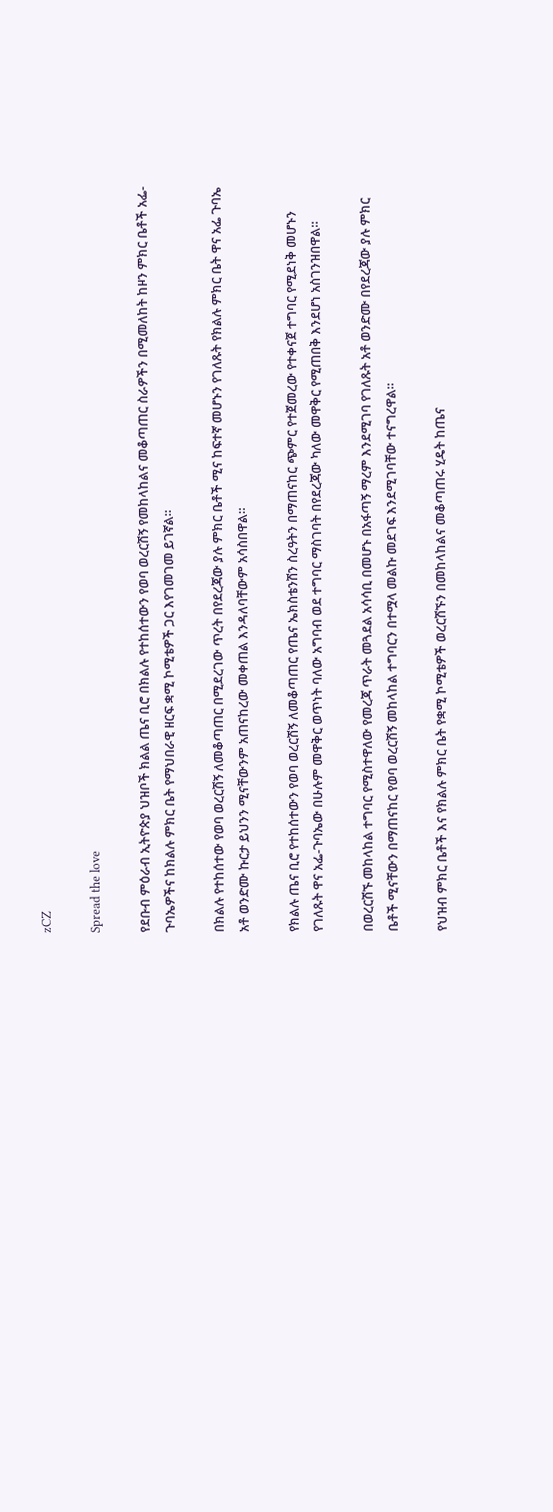zCZ

Spread the love

የደቡብ ምዕራብ ኢትዮጵያ ህዝቦች ክልል ጤና ቢሮ በክልሉ የተከሰተውን የወባ ወረርሽኝ የመከላከልና መቆጣጠር ስራዎችን በሚመለከት ከዞን ምክር ቤቶች አፌ-ጉባኤዎችና ከክልሉ ምክር ቤት የማህበራዊ ዘርፍ ቋሚ ኮሚቴዎች ጋር እየገመገመ ይገኛል።

በክልሉ የተከሰተው የወባ ወረርሽኝ ለመቆጣጠር በሚደረገው ጥረት በየደረጃው ያሉ ምክር ቤቶች ሚና ከፍተኛ መሆኑን የገለጹት የክልሉ ምክር ቤት ዋና አፌ ጉባኤ አቶ ወንድሙ ኩርታ ይህንን ሚናቸውንም አጠናከረው መቀጠል እንዳለባቸውም አሳስበዋል።

የክልሉ ጤና ቢሮ የተከሰተውን የወባ ወረርሽኝ ለመቆጣጠር የጤና ኤክስቴንሽን ስረዓትን በማጠናከር ጭምር የተጀመረው የተቀናጀ ተግባር የሚደነቅ መሆኑን የገለጹት ዋና አፌ-ጉባኤው በሁሉም መዋቅር ወጥነት ባለው አግባብ ወደ ተግባር ማስገባት በየደረጃው ካለው መዋቅር የሚጠበቅ እንደሆነ አስገንዝበዋል።

በወረርሽኙ መከላከል ተግባር የሚስተዋለው የመረጃ ጥራት መጓደል አሳሳቢ በመሆኑ በአፋጣኝ ማረም እንደሚገባ የገለጹት አቶ ወንድሙ በየደረጃው ያሉ ምክር ቤቶች ሚናቸውን በማጠናከር የወባ ወረርሽኝ መከላከል ተግባርን በተሟላ መልኩ መደገፍ እንደሚገባቸው ተናግረዋል።

የህዝብ ምክር ቤቶች እና የክልሉ ምክር ቤት የቋሚ ኮሚቴዎች ወረርሽኙን በመከላከልና መቆጣጠሩ ሂዴት ከጤና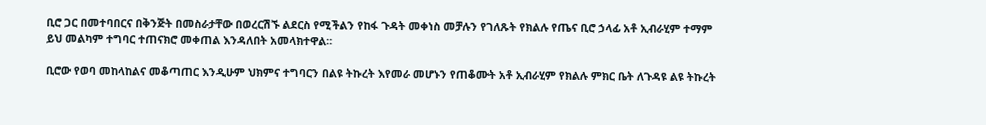ቢሮ ጋር በመተባበርና በቅንጅት በመስራታቸው በወረርሽኙ ልደርስ የሚችልን የከፋ ጉዳት መቀነስ መቻሉን የገለጹት የክልሉ የጤና ቢሮ ኃላፊ አቶ ኢብራሂም ተማም ይህ መልካም ተግባር ተጠናክሮ መቀጠል እንዳለበት አመላክተዋል።

ቢሮው የወባ መከላከልና መቆጣጠር እንዲሁም ህክምና ተግባርን በልዩ ትኩረት እየመራ መሆኑን የጠቆሙት አቶ ኢብራሂም የክልሉ ምክር ቤት ለጉዳዩ ልዩ ትኩረት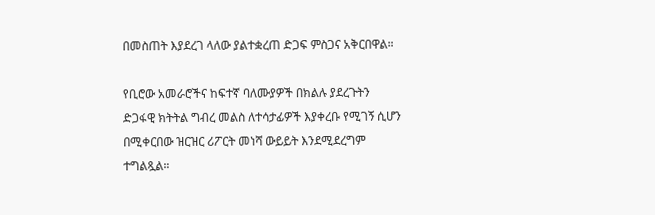በመስጠት እያደረገ ላለው ያልተቋረጠ ድጋፍ ምስጋና አቅርበዋል።

የቢሮው አመራሮችና ከፍተኛ ባለሙያዎች በክልሉ ያደረጉትን ድጋፋዊ ክትትል ግብረ መልስ ለተሳታፊዎች እያቀረቡ የሚገኝ ሲሆን በሚቀርበው ዝርዝር ሪፖርት መነሻ ውይይት እንደሚደረግም ተግልጿል።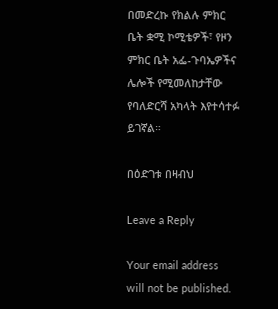በመድረኩ የክልሉ ምክር ቤት ቋሚ ኮሚቴዎች፣ የዞን ምክር ቤት አፌ-ጉባኤዎችና ሌሎች የሚመለከታቸው የባለድርሻ አካላት እየተሳተፉ ይገኛል።

በዕድገቱ በዛብህ

Leave a Reply

Your email address will not be published.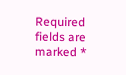Required fields are marked *